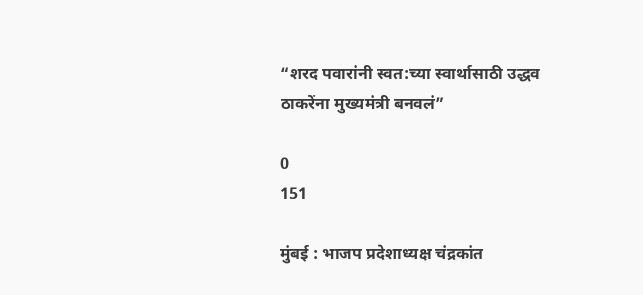“शरद पवारांनी स्वत:च्या स्वार्थासाठी उद्धव ठाकरेंना मुख्यमंत्री बनवलं”

0
151

मुंबई : भाजप प्रदेशाध्यक्ष चंद्रकांत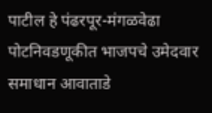पाटील हे पंढरपूर-मंगळवेढा पोटनिवडणूकीत भाजपचे उमेदवार समाधान आवाताडे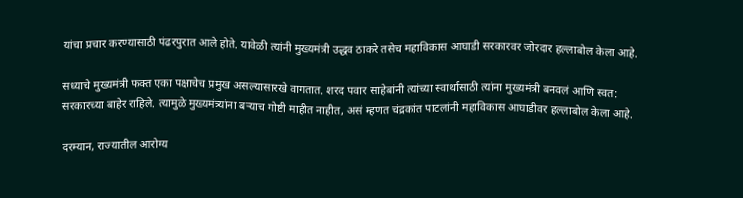यांचा प्रचार करण्यासाठी पंढरपुरात आले होते. यावेळी त्यांनी मुख्यमंत्री उद्धव ठाकरे तसेच महाविकास आघाडी सरकारवर जोरदार हल्लाबोल केला आहे.

सध्याचे मुख्यमंत्री फक्त एका पक्षाचेच प्रमुख असल्यासारखे वागतात. शरद पवार साहेबांनी त्यांच्या स्वार्थासाठी त्यांना मुख्यमंत्री बनवलं आणि स्वत: सरकारच्या बाहेर राहिले. त्यामुळे मुख्यमंत्र्यांना बऱ्याच गोष्टी माहीत नाहीत, असं म्हणत चंद्रकांत पाटलांनी महाविकास आघाडीवर हल्लाबोल केला आहे.

दरम्यान, राज्यातील आरोग्य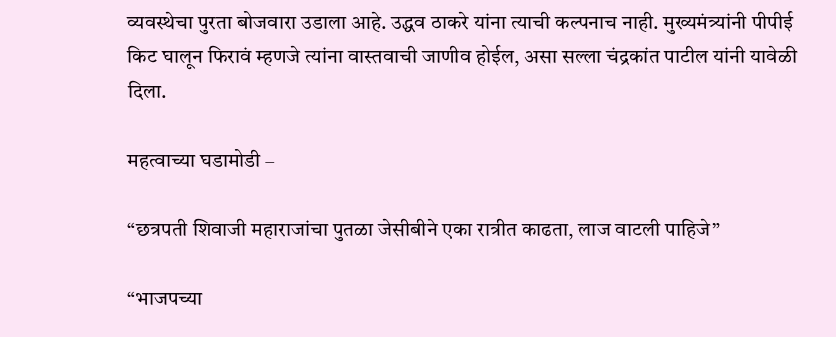व्यवस्थेचा पुरता बोजवारा उडाला आहे. उद्धव ठाकरे यांना त्याची कल्पनाच नाही. मुख्यमंत्र्यांनी पीपीई किट घालून फिरावं म्हणजे त्यांना वास्तवाची जाणीव होईल, असा सल्ला चंद्रकांत पाटील यांनी यावेळी दिला.

महत्वाच्या घडामोडी –

“छत्रपती शिवाजी महाराजांचा पुतळा जेसीबीने एका रात्रीत काढता, लाज वाटली पाहिजे”

“भाजपच्या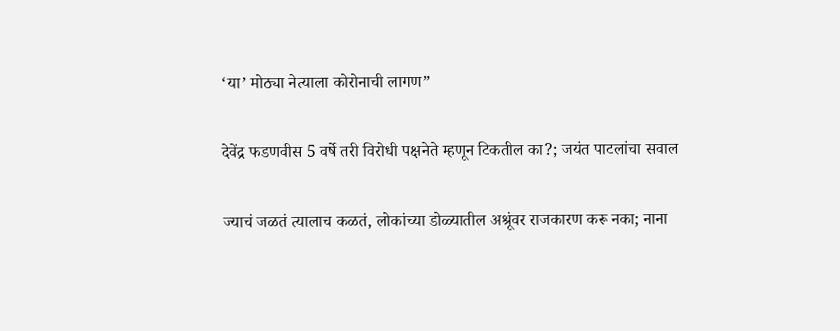‘या’ मोठ्या नेत्याला कोरोनाची लागण”

देवेंद्र फडणवीस 5 वर्षे तरी विरोधी पक्षनेते म्हणून टिकतील का?; जयंत पाटलांचा सवाल

ज्याचं जळतं त्यालाच कळतं, लोकांच्या डोळ्यातील अश्रूंवर राजकारण करू नका; नाना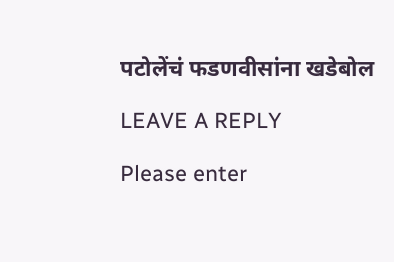पटोलेंचं फडणवीसांना खडेबोल

LEAVE A REPLY

Please enter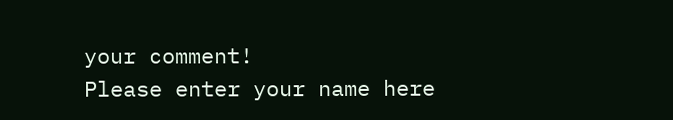your comment!
Please enter your name here